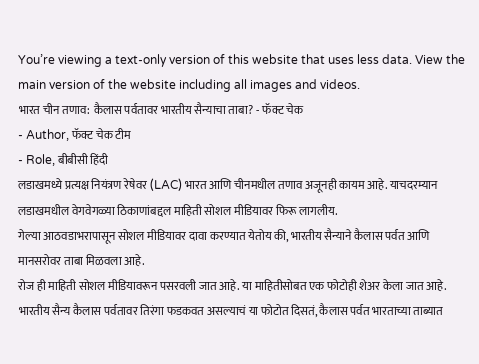You’re viewing a text-only version of this website that uses less data. View the main version of the website including all images and videos.
भारत चीन तणाव: कैलास पर्वतावर भारतीय सैन्याचा ताबा? - फॅक्ट चेक
- Author, फॅक्ट चेक टीम
- Role, बीबीसी हिंदी
लडाखमध्ये प्रत्यक्ष नियंत्रण रेषेवर (LAC) भारत आणि चीनमधील तणाव अजूनही कायम आहे. याचदरम्यान लडाखमधील वेगवेगळ्या ठिकाणांबद्दल माहिती सोशल मीडियावर फिरू लागलीय.
गेल्या आठवडाभरापासून सोशल मीडियावर दावा करण्यात येतोय की, भारतीय सैन्याने कैलास पर्वत आणि मानसरोवर ताबा मिळवला आहे.
रोज ही माहिती सोशल मीडियावरून पसरवली जात आहे. या माहितीसोबत एक फोटोही शेअर केला जात आहे. भारतीय सैन्य कैलास पर्वतावर तिरंगा फडकवत असल्याचं या फोटोत दिसतं, कैलास पर्वत भारताच्या ताब्यात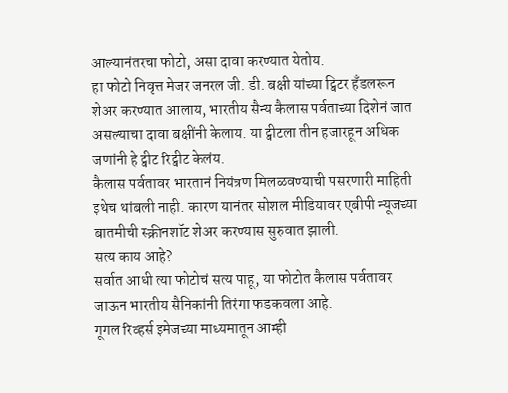आल्यानंतरचा फोटो, असा दावा करण्यात येतोय.
हा फोटो निवृत्त मेजर जनरल जी. डी. बक्षी यांच्या ट्विटर हँडलरून शेअर करण्यात आलाय, भारतीय सैन्य कैलास पर्वताच्या दिशेनं जात असल्याचा दावा बक्षींनी केलाय. या ट्वीटला तीन हजारहून अधिक जणांनी हे ट्वीट रिट्वीट केलंय.
कैलास पर्वतावर भारतानं नियंत्रण मिलळवण्याची पसरणारी माहिती इथेच थांबली नाही. कारण यानंतर सोशल मीडियावर एबीपी न्यूजच्या बातमीची स्क्रीनशॉट शेअर करण्यास सुरुवात झाली.
सत्य काय आहे?
सर्वात आधी त्या फोटोचं सत्य पाहू, या फोटोत कैलास पर्वतावर जाऊन भारतीय सैनिकांनी तिरंगा फडकवला आहे.
गूगल रिव्हर्स इमेजच्या माध्यमातून आम्ही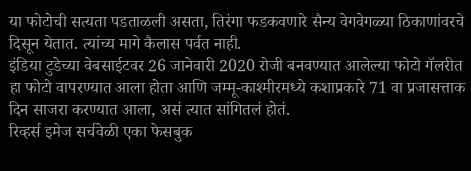या फोटोची सत्यता पडताळली असता, तिरंगा फडकवणारे सैन्य वेगवेगळ्या ठिकाणांवरचे दिसून येतात. त्यांच्य मागे कैलास पर्वत नाही.
इंडिया टुडेच्या वेबसाईटवर 26 जानेवारी 2020 रोजी बनवण्यात आलेल्या फोटो गॅलरीत हा फोटो वापरण्यात आला होता आणि जम्मू-काश्मीरमध्ये कशाप्रकारे 71 वा प्रजासत्ताक दिन साजरा करण्यात आला, असं त्यात सांगितलं होतं.
रिव्हर्स इमेज सर्चवेळी एका फेसबुक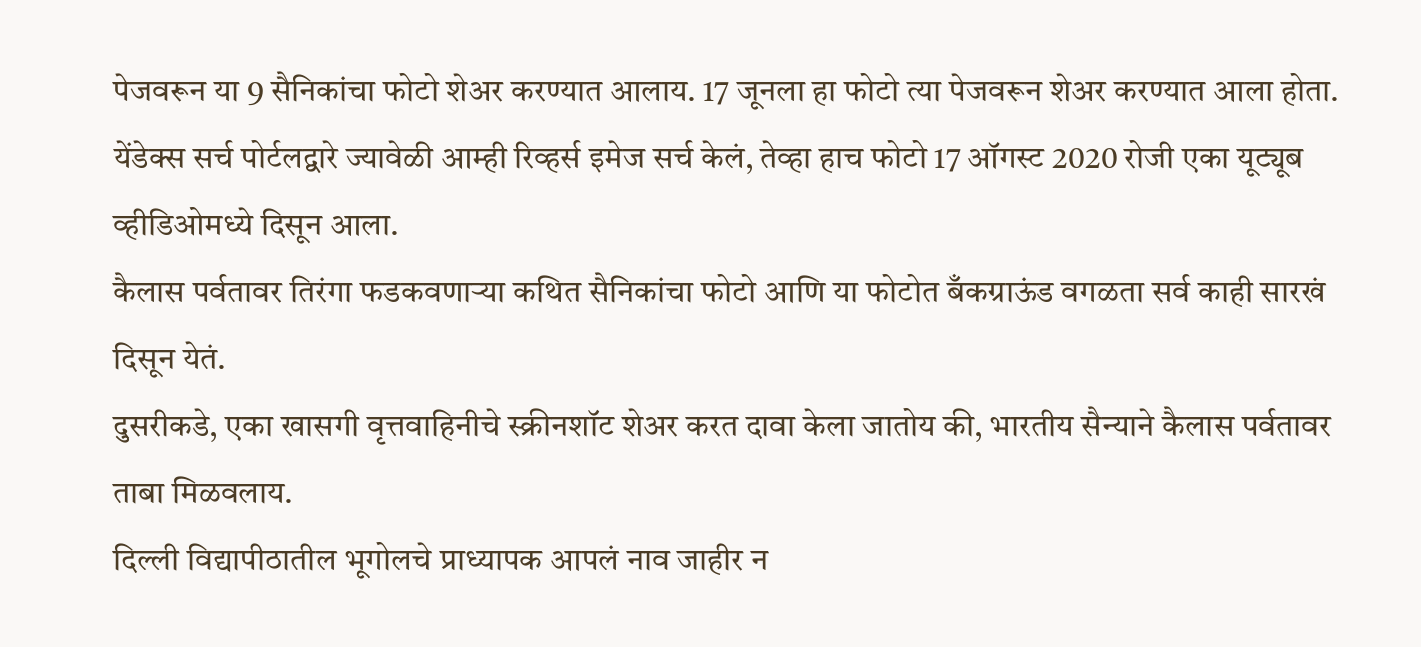पेजवरून या 9 सैनिकांचा फोटो शेअर करण्यात आलाय. 17 जूनला हा फोटो त्या पेजवरून शेअर करण्यात आला होता.
येंडेक्स सर्च पोर्टलद्वारे ज्यावेळी आम्ही रिव्हर्स इमेज सर्च केलं, तेव्हा हाच फोटो 17 ऑगस्ट 2020 रोजी एका यूट्यूब व्हीडिओमध्ये दिसून आला.
कैलास पर्वतावर तिरंगा फडकवणाऱ्या कथित सैनिकांचा फोटो आणि या फोटोत बँकग्राऊंड वगळता सर्व काही सारखं दिसून येतं.
दुसरीकडे, एका खासगी वृत्तवाहिनीचे स्क्रीनशॉट शेअर करत दावा केला जातोय की, भारतीय सैन्याने कैलास पर्वतावर ताबा मिळवलाय.
दिल्ली विद्यापीठातील भूगोलचे प्राध्यापक आपलं नाव जाहीर न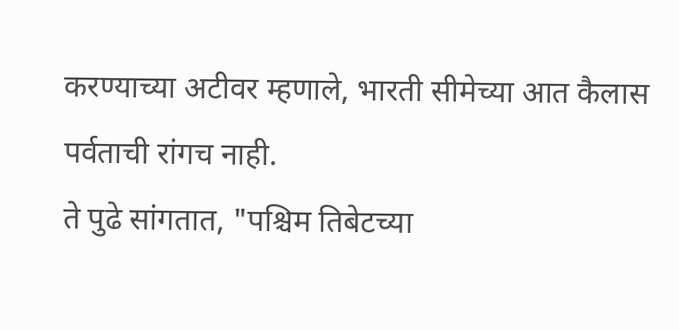करण्याच्या अटीवर म्हणाले, भारती सीमेच्या आत कैलास पर्वताची रांगच नाही.
ते पुढे सांगतात, "पश्चिम तिबेटच्या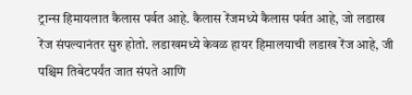ट्रान्स हिमायलात कैलास पर्वत आहे. कैलास रेंजमध्ये कैलास पर्वत आहे, जो लडाख रेंज संपल्यानंतर सुरु होतो. लडाखमध्ये केवळ हायर हिमालयाची लडाख रेंज आहे, जी पश्चिम तिबेटपर्यंत जात संपते आणि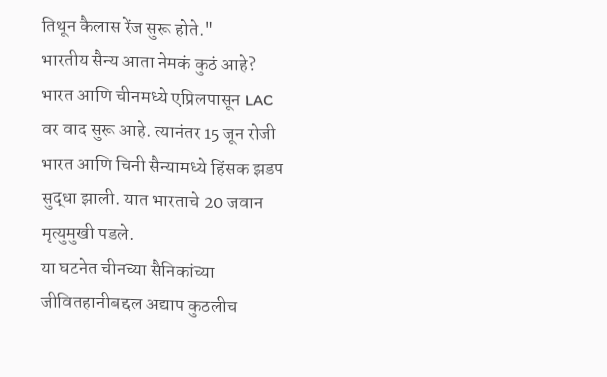तिथून कैलास रेंज सुरू होते."
भारतीय सैन्य आता नेमकं कुठं आहे?
भारत आणि चीनमध्ये एप्रिलपासून LAC वर वाद सुरू आहे. त्यानंतर 15 जून रोजी भारत आणि चिनी सैन्यामध्ये हिंसक झडप सुद्धा झाली. यात भारताचे 20 जवान मृत्युमुखी पडले.
या घटनेत चीनच्या सैनिकांच्या जीवितहानीबद्दल अद्याप कुठलीच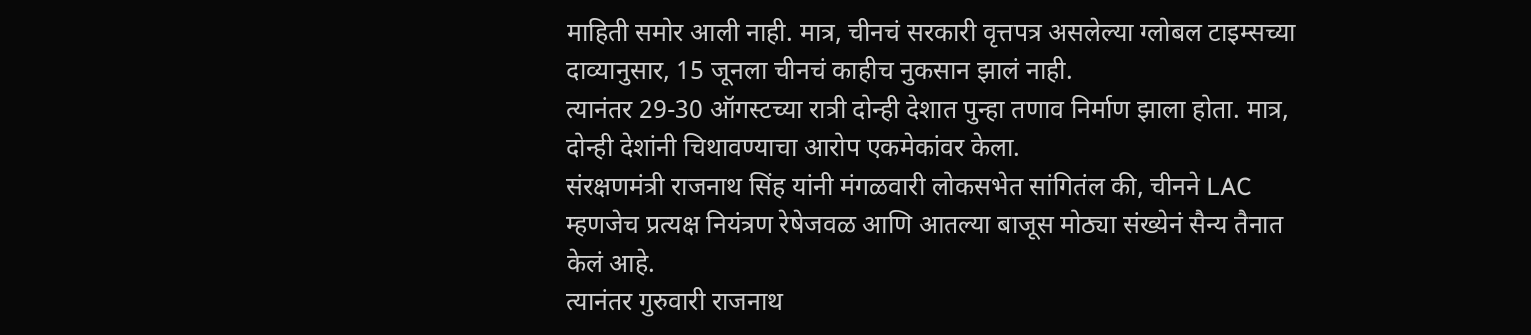माहिती समोर आली नाही. मात्र, चीनचं सरकारी वृत्तपत्र असलेल्या ग्लोबल टाइम्सच्या दाव्यानुसार, 15 जूनला चीनचं काहीच नुकसान झालं नाही.
त्यानंतर 29-30 ऑगस्टच्या रात्री दोन्ही देशात पुन्हा तणाव निर्माण झाला होता. मात्र, दोन्ही देशांनी चिथावण्याचा आरोप एकमेकांवर केला.
संरक्षणमंत्री राजनाथ सिंह यांनी मंगळवारी लोकसभेत सांगितंल की, चीनने LAC म्हणजेच प्रत्यक्ष नियंत्रण रेषेजवळ आणि आतल्या बाजूस मोठ्या संख्येनं सैन्य तैनात केलं आहे.
त्यानंतर गुरुवारी राजनाथ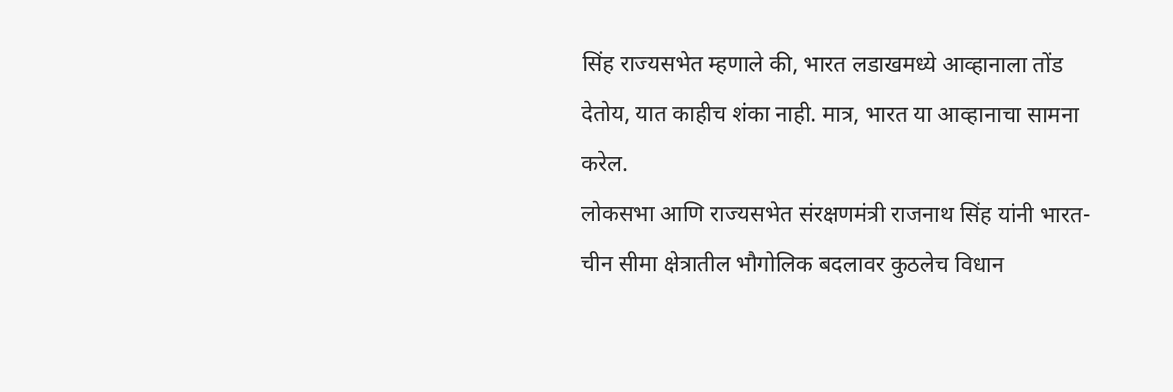सिंह राज्यसभेत म्हणाले की, भारत लडाखमध्ये आव्हानाला तोंड देतोय, यात काहीच शंका नाही. मात्र, भारत या आव्हानाचा सामना करेल.
लोकसभा आणि राज्यसभेत संरक्षणमंत्री राजनाथ सिंह यांनी भारत-चीन सीमा क्षेत्रातील भौगोलिक बदलावर कुठलेच विधान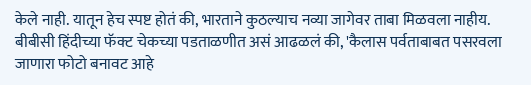केले नाही. यातून हेच स्पष्ट होतं की, भारताने कुठल्याच नव्या जागेवर ताबा मिळवला नाहीय.
बीबीसी हिंदीच्या फॅक्ट चेकच्या पडताळणीत असं आढळलं की, 'कैलास पर्वताबाबत पसरवला जाणारा फोटो बनावट आहे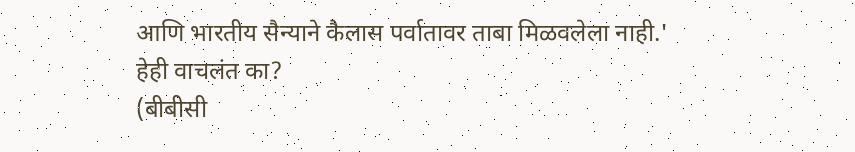आणि भारतीय सैन्याने कैलास पर्वातावर ताबा मिळवलेला नाही.'
हेही वाचलंत का?
(बीबीसी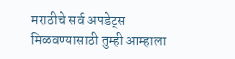मराठीचे सर्व अपडेट्स मिळवण्यासाठी तुम्ही आम्हाला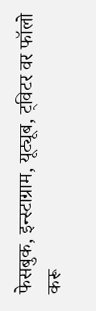फेसबुक, इन्स्टाग्राम, यूट्यूब, ट्विटर वर फॉलो करू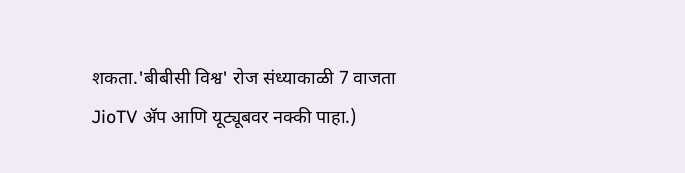शकता.'बीबीसी विश्व' रोज संध्याकाळी 7 वाजता JioTV ॲप आणि यूट्यूबवर नक्की पाहा.)